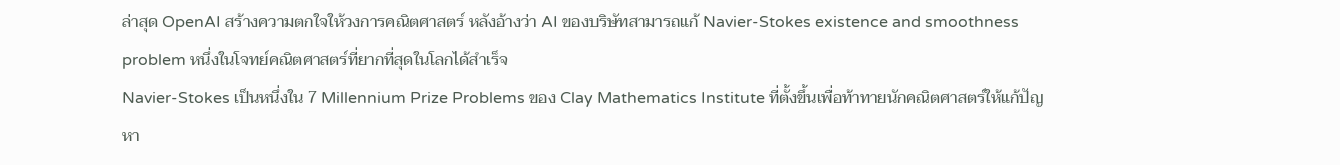ล่าสุด OpenAI สร้างความตกใจให้วงการคณิตศาสตร์ หลังอ้างว่า AI ของบริษัทสามารถแก้ Navier-Stokes existence and smoothness problem หนึ่งในโจทย์คณิตศาสตร์ที่ยากที่สุดในโลกได้สำเร็จ
Navier-Stokes เป็นหนึ่งใน 7 Millennium Prize Problems ของ Clay Mathematics Institute ที่ตั้งขึ้นเพื่อท้าทายนักคณิตศาสตร์ให้แก้ปัญหา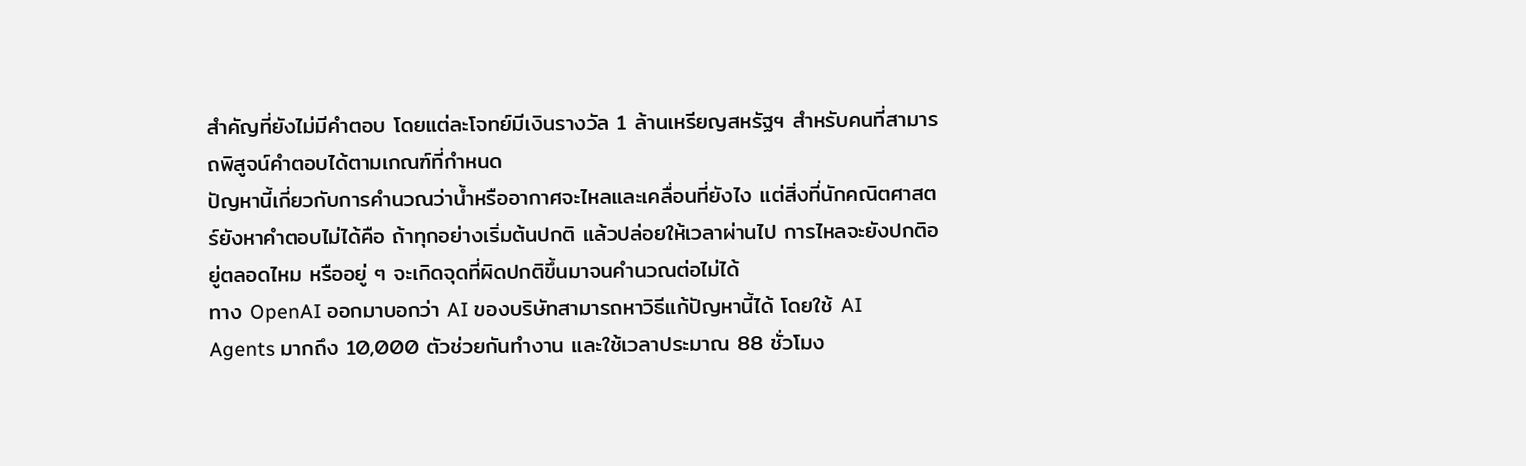สำคัญที่ยังไม่มีคำตอบ โดยแต่ละโจทย์มีเงินรางวัล 1 ล้านเหรียญสหรัฐฯ สำหรับคนที่สามารถพิสูจน์คำตอบได้ตามเกณฑ์ที่กำหนด
ปัญหานี้เกี่ยวกับการคำนวณว่าน้ำหรืออากาศจะไหลและเคลื่อนที่ยังไง แต่สิ่งที่นักคณิตศาสตร์ยังหาคำตอบไม่ได้คือ ถ้าทุกอย่างเริ่มต้นปกติ แล้วปล่อยให้เวลาผ่านไป การไหลจะยังปกติอยู่ตลอดไหม หรืออยู่ ๆ จะเกิดจุดที่ผิดปกติขึ้นมาจนคำนวณต่อไม่ได้
ทาง OpenAI ออกมาบอกว่า AI ของบริษัทสามารถหาวิธีแก้ปัญหานี้ได้ โดยใช้ AI Agents มากถึง 10,000 ตัวช่วยกันทำงาน และใช้เวลาประมาณ 88 ชั่วโมง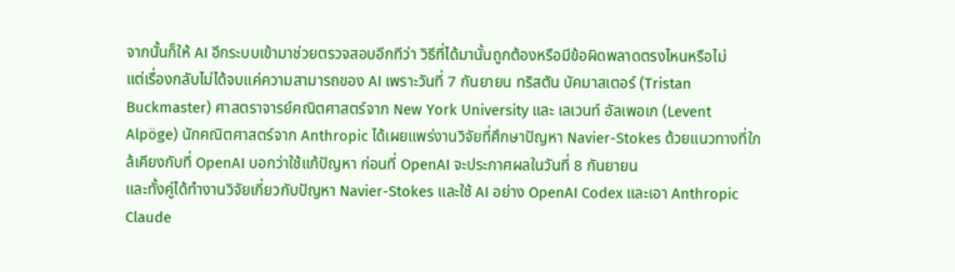จากนั้นก็ให้ AI อีกระบบเข้ามาช่วยตรวจสอบอีกทีว่า วิธีที่ได้มานั้นถูกต้องหรือมีข้อผิดพลาดตรงไหนหรือไม่
แต่เรื่องกลับไม่ได้จบแค่ความสามารถของ AI เพราะวันที่ 7 กันยายน ทริสตัน บัคมาสเตอร์ (Tristan Buckmaster) ศาสตราจารย์คณิตศาสตร์จาก New York University และ เลเวนท์ อัลเพอเก (Levent Alpöge) นักคณิตศาสตร์จาก Anthropic ได้เผยแพร่งานวิจัยที่ศึกษาปัญหา Navier-Stokes ด้วยแนวทางที่ใกล้เคียงกับที่ OpenAI บอกว่าใช้แก้ปัญหา ก่อนที่ OpenAI จะประกาศผลในวันที่ 8 กันยายน
และทั้งคู่ได้ทำงานวิจัยเกี่ยวกับปัญหา Navier-Stokes และใช้ AI อย่าง OpenAI Codex และเอา Anthropic Claude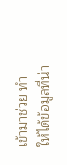เข้ามาช่วย ทำให้ได้ข้อมูลที่น่า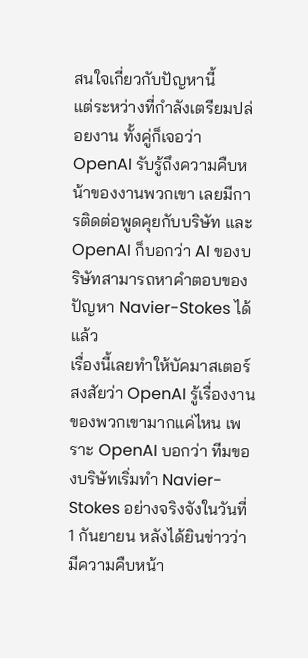สนใจเกี่ยวกับปัญหานี้
แต่ระหว่างที่กำลังเตรียมปล่อยงาน ทั้งคู่ก็เจอว่า OpenAI รับรู้ถึงความคืบหน้าของงานพวกเขา เลยมีการติดต่อพูดคุยกับบริษัท และ OpenAI ก็บอกว่า AI ของบริษัทสามารถหาคำตอบของปัญหา Navier-Stokes ได้แล้ว
เรื่องนี้เลยทำให้บัคมาสเตอร์สงสัยว่า OpenAI รู้เรื่องงานของพวกเขามากแค่ไหน เพราะ OpenAI บอกว่า ทีมของบริษัทเริ่มทำ Navier-Stokes อย่างจริงจังในวันที่ 1 กันยายน หลังได้ยินข่าวว่ามีความคืบหน้า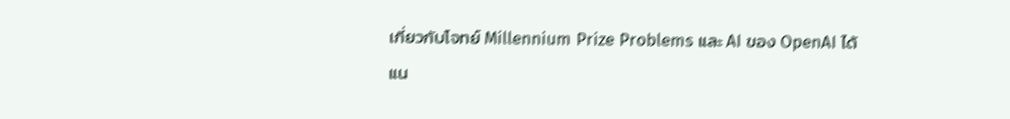เกี่ยวกับโจทย์ Millennium Prize Problems และ AI ของ OpenAI ได้แน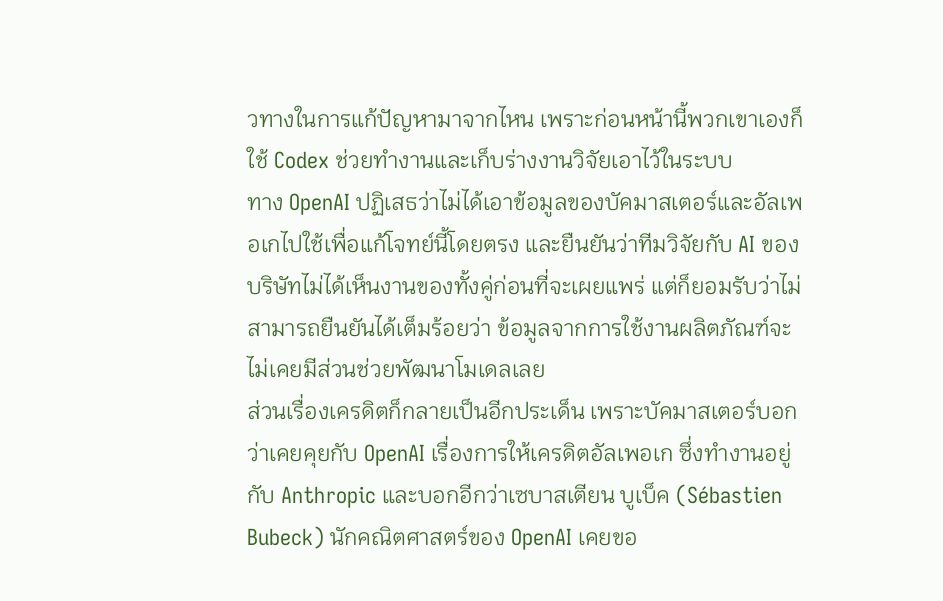วทางในการแก้ปัญหามาจากไหน เพราะก่อนหน้านี้พวกเขาเองก็ใช้ Codex ช่วยทำงานและเก็บร่างงานวิจัยเอาไว้ในระบบ
ทาง OpenAI ปฏิเสธว่าไม่ได้เอาข้อมูลของบัคมาสเตอร์และอัลเพอเกไปใช้เพื่อแก้โจทย์นี้โดยตรง และยืนยันว่าทีมวิจัยกับ AI ของบริษัทไม่ได้เห็นงานของทั้งคู่ก่อนที่จะเผยแพร่ แต่ก็ยอมรับว่าไม่สามารถยืนยันได้เต็มร้อยว่า ข้อมูลจากการใช้งานผลิตภัณฑ์จะไม่เคยมีส่วนช่วยพัฒนาโมเดลเลย
ส่วนเรื่องเครดิตก็กลายเป็นอีกประเด็น เพราะบัคมาสเตอร์บอกว่าเคยคุยกับ OpenAI เรื่องการให้เครดิตอัลเพอเก ซึ่งทำงานอยู่กับ Anthropic และบอกอีกว่าเซบาสเตียน บูเบ็ค (Sébastien Bubeck) นักคณิตศาสตร์ของ OpenAI เคยขอ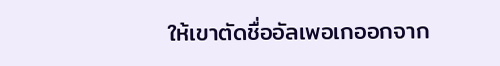ให้เขาตัดชื่ออัลเพอเกออกจาก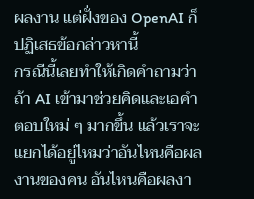ผลงาน แต่ฝั่งของ OpenAI ก็ปฏิเสธข้อกล่าวหานี้
กรณีนี้เลยทำให้เกิดคำถามว่า ถ้า AI เข้ามาช่วยคิดและเอคำตอบใหม่ ๆ มากขึ้น แล้วเราจะแยกได้อยู่ไหมว่าอันไหนคือผลงานของคน อันไหนคือผลงา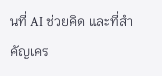นที่ AI ช่วยคิด และที่สำคัญเคร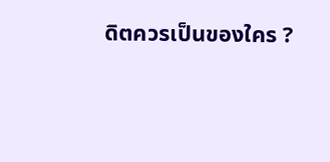ดิตควรเป็นของใคร ?